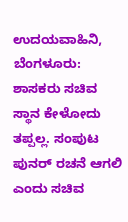ಉದಯವಾಹಿನಿ, ಬೆಂಗಳೂರು: ಶಾಸಕರು ಸಚಿವ ಸ್ಥಾನ ಕೇಳೋದು ತಪ್ಪಲ್ಲ. ಸಂಪುಟ ಪುನರ್ ರಚನೆ ಆಗಲಿ ಎಂದು ಸಚಿವ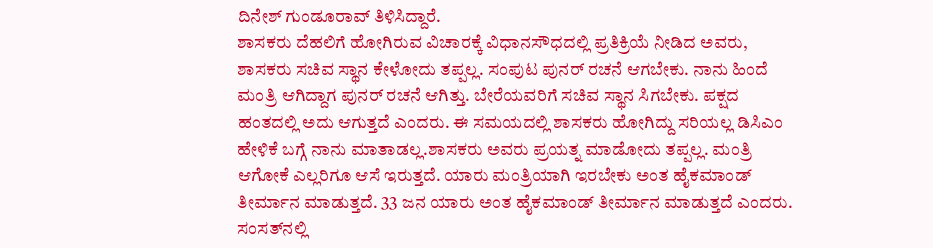ದಿನೇಶ್ ಗುಂಡೂರಾವ್ ತಿಳಿಸಿದ್ದಾರೆ.
ಶಾಸಕರು ದೆಹಲಿಗೆ ಹೋಗಿರುವ ವಿಚಾರಕ್ಕೆ ವಿಧಾನಸೌಧದಲ್ಲಿ ಪ್ರತಿಕ್ರಿಯೆ ನೀಡಿದ ಅವರು, ಶಾಸಕರು ಸಚಿವ ಸ್ಥಾನ ಕೇಳೋದು ತಪ್ಪಲ್ಲ. ಸಂಪುಟ ಪುನರ್ ರಚನೆ ಆಗಬೇಕು. ನಾನು ಹಿಂದೆ ಮಂತ್ರಿ ಆಗಿದ್ದಾಗ ಪುನರ್ ರಚನೆ ಆಗಿತ್ತು. ಬೇರೆಯವರಿಗೆ ಸಚಿವ ಸ್ಥಾನ ಸಿಗಬೇಕು. ಪಕ್ಷದ ಹಂತದಲ್ಲಿ ಅದು ಆಗುತ್ತದೆ ಎಂದರು. ಈ ಸಮಯದಲ್ಲಿ ಶಾಸಕರು ಹೋಗಿದ್ದು ಸರಿಯಲ್ಲ ಡಿಸಿಎಂ ಹೇಳಿಕೆ ಬಗ್ಗೆ ನಾನು ಮಾತಾಡಲ್ಲ.ಶಾಸಕರು ಅವರು ಪ್ರಯತ್ನ ಮಾಡೋದು ತಪ್ಪಲ್ಲ. ಮಂತ್ರಿ ಆಗೋಕೆ ಎಲ್ಲರಿಗೂ ಆಸೆ ಇರುತ್ತದೆ. ಯಾರು ಮಂತ್ರಿಯಾಗಿ ಇರಬೇಕು ಅಂತ ಹೈಕಮಾಂಡ್ ತೀರ್ಮಾನ ಮಾಡುತ್ತದೆ. 33 ಜನ ಯಾರು ಅಂತ ಹೈಕಮಾಂಡ್ ತೀರ್ಮಾನ ಮಾಡುತ್ತದೆ ಎಂದರು. ಸಂಸತ್‌ನಲ್ಲಿ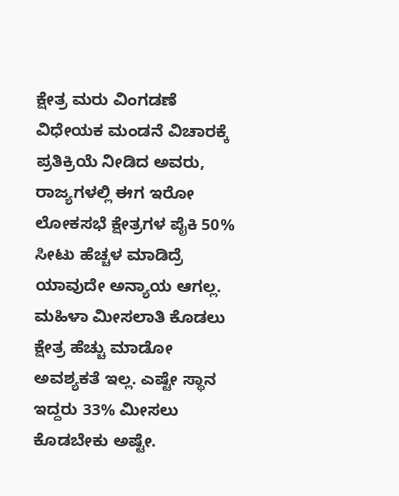ಕ್ಷೇತ್ರ ಮರು ವಿಂಗಡಣೆ ವಿಧೇಯಕ ಮಂಡನೆ ವಿಚಾರಕ್ಕೆ ಪ್ರತಿಕ್ರಿಯೆ ನೀಡಿದ ಅವರು, ರಾಜ್ಯಗಳಲ್ಲಿ ಈಗ ಇರೋ ಲೋಕಸಭೆ ಕ್ಷೇತ್ರಗಳ ಪೈಕಿ 50% ಸೀಟು ಹೆಚ್ಚಳ ಮಾಡಿದ್ರೆ ಯಾವುದೇ ಅನ್ಯಾಯ ಆಗಲ್ಲ. ಮಹಿಳಾ ಮೀಸಲಾತಿ ಕೊಡಲು ಕ್ಷೇತ್ರ ಹೆಚ್ಚು ಮಾಡೋ ಅವಶ್ಯಕತೆ ಇಲ್ಲ. ಎಷ್ಟೇ ಸ್ಥಾನ ಇದ್ದರು 33% ಮೀಸಲು ಕೊಡಬೇಕು ಅಷ್ಟೇ.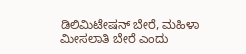ಡಿಲಿಮಿಟೇಷನ್ ಬೇರೆ, ಮಹಿಳಾ ಮೀಸಲಾತಿ ಬೇರೆ ಎಂದು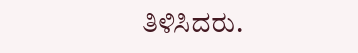ತಿಳಿಸಿದರು.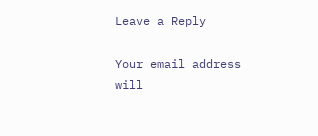Leave a Reply

Your email address will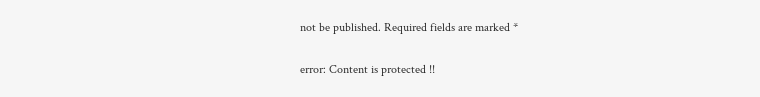not be published. Required fields are marked *

error: Content is protected !!